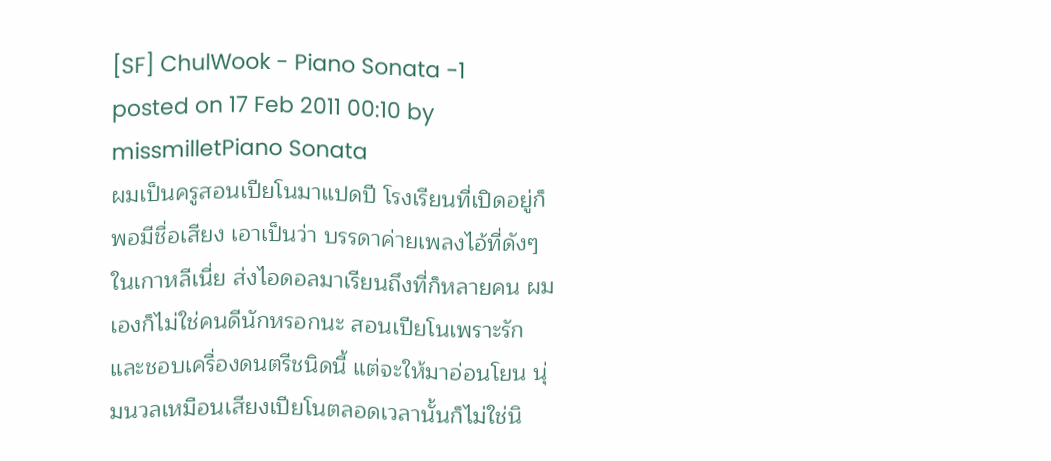[SF] ChulWook - Piano Sonata -1
posted on 17 Feb 2011 00:10 by missmilletPiano Sonata
ผมเป็นครูสอนเปียโนมาแปดปี โรงเรียนที่เปิดอยู่ก็พอมีชื่อเสียง เอาเป็นว่า บรรดาค่ายเพลงไอ้ที่ดังๆในเกาหลีเนี่ย ส่งไอดอลมาเรียนถึงที่ก็หลายคน ผมเองก็ไม่ใช่คนดีนักหรอกนะ สอนเปียโนเพราะรักและชอบเครื่องดนตรีชนิดนี้ แต่จะให้มาอ่อนโยน นุ่มนวลเหมือนเสียงเปียโนตลอดเวลานั้นก็ไม่ใช่นิ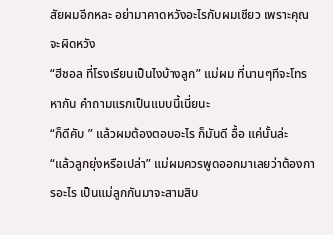สัยผมอีกหละ อย่ามาคาดหวังอะไรกับผมเชียว เพราะคุณจะผิดหวัง
“ฮีชอล ที่โรงเรียนเป็นไงบ้างลูก” แม่ผม ที่นานๆทีจะโทรหากัน คำถามแรกเป็นแบบนี้เนี่ยนะ
“ก็ดีคับ ” แล้วผมต้องตอบอะไร ก็มันดี อื้อ แค่นั้นล่ะ
“แล้วลูกยุ่งหรือเปล่า” แม่ผมควรพูดออกมาเลยว่าต้องการอะไร เป็นแม่ลูกกันมาจะสามสิบ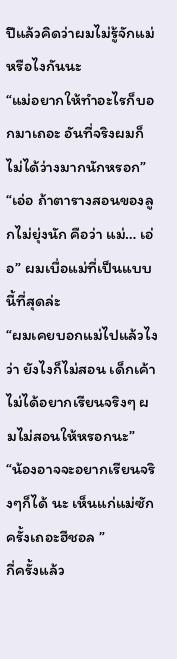ปีแล้วคิดว่าผมไม่รู้จักแม่หรือไงกันนะ
“แม่อยากให้ทำอะไรก็บอกมาเถอะ อันที่จริงผมก็ไม่ได้ว่างมากนักหรอก”
“เอ่อ ถ้าตารางสอนของลูกไม่ยุ่งนัก คือว่า แม่… เอ่อ” ผมเบื่อแม่ที่เป็นแบบนี้ที่สุดล่ะ
“ผมเคยบอกแม่ไปแล้วไงว่า ยังไงก็ไม่สอน เด็กเค้าไม่ได้อยากเรียนจริงๆ ผมไม่สอนให้หรอกนะ”
“น้องอาจจะอยากเรียนจริงๆก็ได้ นะ เห็นแก่แม่ซักครั้งเถอะฮีชอล ”
กี่ครั้งแล้ว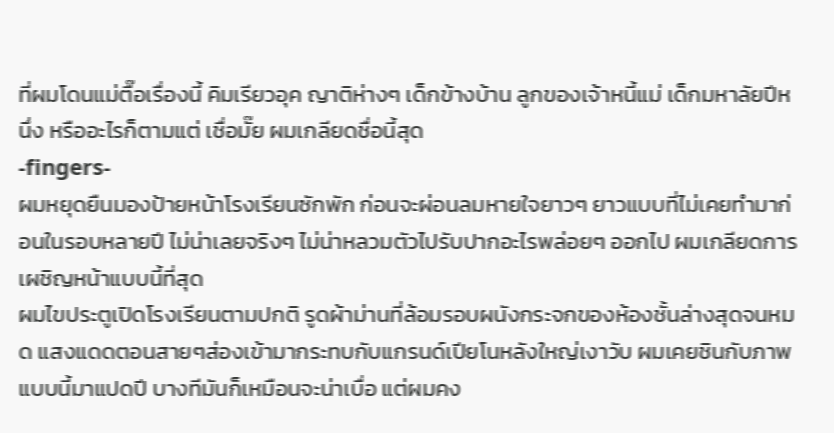ที่ผมโดนแม่ตื๊อเรื่องนี้ คิมเรียวอุค ญาติห่างๆ เด็กข้างบ้าน ลูกของเจ้าหนี้แม่ เด็กมหาลัยปีหนึ่ง หรืออะไรก็ตามแต่ เชื่อมั๊ย ผมเกลียดชื่อนี้สุด
-fingers-
ผมหยุดยืนมองป้ายหน้าโรงเรียนซักพัก ก่อนจะผ่อนลมหายใจยาวๆ ยาวแบบที่ไม่เคยทำมาก่อนในรอบหลายปี ไม่น่าเลยจริงๆ ไม่น่าหลวมตัวไปรับปากอะไรพล่อยๆ ออกไป ผมเกลียดการเผชิญหน้าแบบนี้ที่สุด
ผมไขประตูเปิดโรงเรียนตามปกติ รูดผ้าม่านที่ล้อมรอบผนังกระจกของห้องชั้นล่างสุดจนหมด แสงแดดตอนสายๆส่องเข้ามากระทบกับแกรนด์เปียโนหลังใหญ่เงาวับ ผมเคยชินกับภาพแบบนี้มาแปดปี บางทีมันก็เหมือนจะน่าเบื่อ แต่ผมคง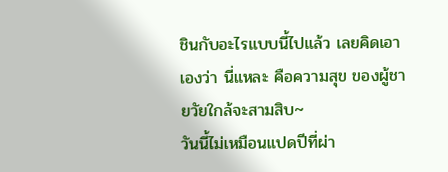ชินกับอะไรแบบนี้ไปแล้ว เลยคิดเอาเองว่า นี่แหละ คือความสุข ของผู้ชายวัยใกล้จะสามสิบ~
วันนี้ไม่เหมือนแปดปีที่ผ่า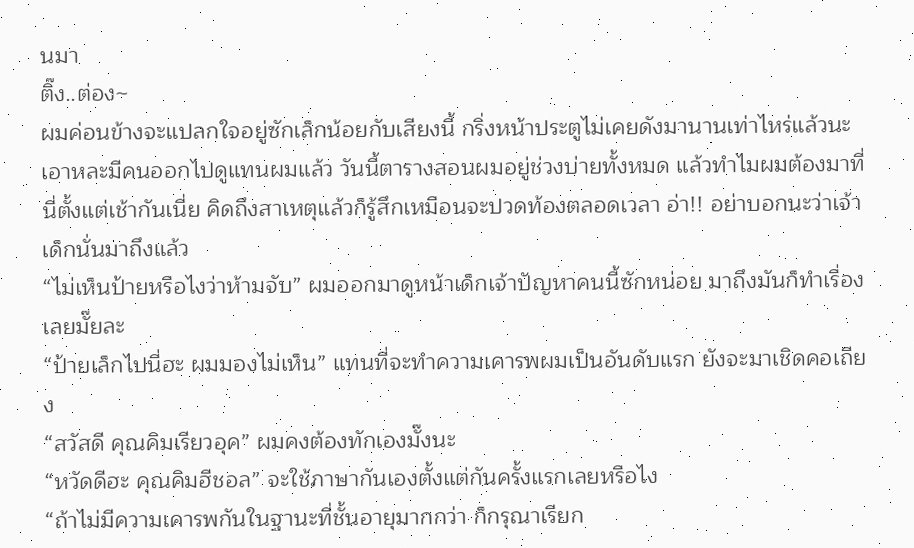นมา
ติ๊ง..ต่อง~
ผมค่อนข้างจะแปลกใจอยู่ซักเล็กน้อยกับเสียงนี้ กริ่งหน้าประตูไม่เคยดังมานานเท่าไหร่แล้วนะ เอาหละมีคนออกไปดูแทนผมแล้ว วันนี้ตารางสอนผมอยู่ช่วงบ่ายทั้งหมด แล้วทำไมผมต้องมาที่นี่ตั้งแต่เช้ากันเนี่ย คิดถึงสาเหตุแล้วก็รู้สึกเหมือนจะปวดท้องตลอดเวลา อ่า!! อย่าบอกนะว่าเจ้าเด็กนั่นมาถึงแล้ว
“ไม่เห็นป้ายหรือไงว่าห้ามจับ” ผมออกมาดูหน้าเด็กเจ้าปัญหาคนนี้ซักหน่อย มาถึงมันก็ทำเรื่องเลยมั๊ยละ
“ป้ายเล็กไปนี่ฮะ ผมมองไม่เห็น” แทนที่จะทำความเคารพผมเป็นอันดับแรก ยังจะมาเชิดคอเถียง
“สวัสดี คุณคิมเรียวอุค” ผมคงต้องทักเองมั๊งนะ
“หวัดดีฮะ คุณคิมฮีชอล” จะใช้ภาษากันเองตั้งแต่กันครั้งแรกเลยหรือไง
“ถ้าไม่มีความเคารพกันในฐานะที่ชั้นอายุมากกว่า ก็กรุณาเรียก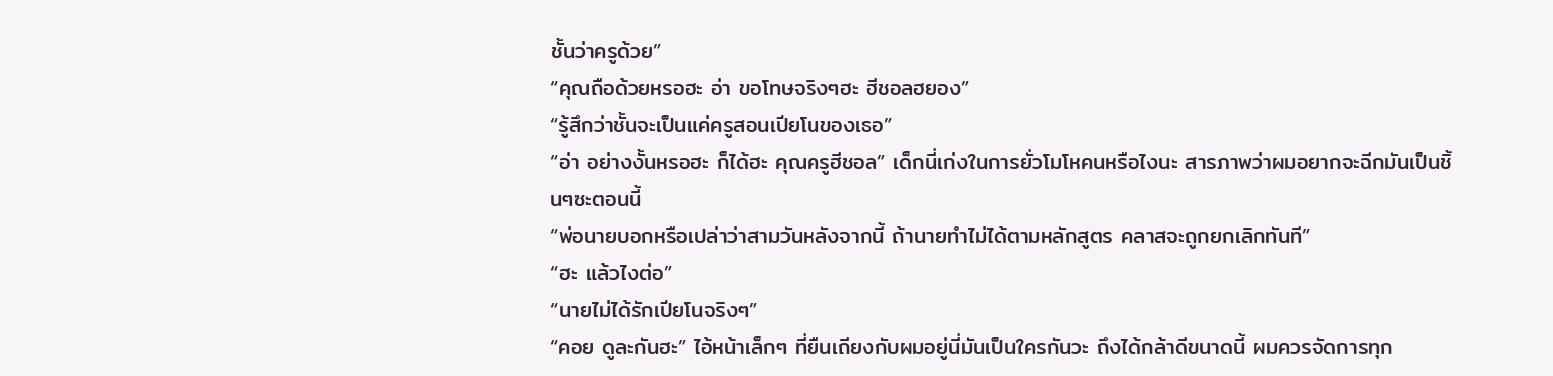ชั้นว่าครูด้วย”
“คุณถือด้วยหรอฮะ อ่า ขอโทษจริงๆฮะ ฮีชอลฮยอง”
“รู้สึกว่าชั้นจะเป็นแค่ครูสอนเปียโนของเธอ”
“อ่า อย่างงั้นหรอฮะ ก็ได้ฮะ คุณครูฮีชอล” เด็กนี่เก่งในการยั่วโมโหคนหรือไงนะ สารภาพว่าผมอยากจะฉีกมันเป็นชิ้นๆซะตอนนี้
“พ่อนายบอกหรือเปล่าว่าสามวันหลังจากนี้ ถ้านายทำไม่ได้ตามหลักสูตร คลาสจะถูกยกเลิกทันที”
“ฮะ แล้วไงต่อ”
“นายไม่ได้รักเปียโนจริงๆ”
“คอย ดูละกันฮะ” ไอ้หน้าเล็กๆ ที่ยืนเถียงกับผมอยู่นี่มันเป็นใครกันวะ ถึงได้กล้าดีขนาดนี้ ผมควรจัดการทุก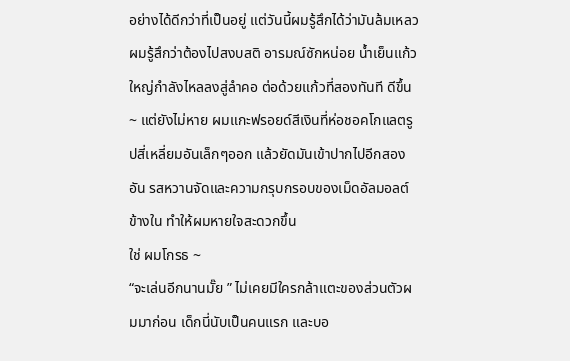อย่างได้ดีกว่าที่เป็นอยู่ แต่วันนี้ผมรู้สึกได้ว่ามันล้มเหลว
ผมรู้สึกว่าต้องไปสงบสติ อารมณ์ซักหน่อย น้ำเย็นแก้วใหญ่กำลังไหลลงสู่ลำคอ ต่อด้วยแก้วที่สองทันที ดีขึ้น~ แต่ยังไม่หาย ผมแกะฟรอยด์สีเงินที่ห่อชอคโกแลตรูปสี่เหลี่ยมอันเล็กๆออก แล้วยัดมันเข้าปากไปอีกสองอัน รสหวานจัดและความกรุบกรอบของเม็ดอัลมอลต์ข้างใน ทำให้ผมหายใจสะดวกขึ้น
ใช่ ผมโกรธ ~
“จะเล่นอีกนานมั๊ย ” ไม่เคยมีใครกล้าแตะของส่วนตัวผมมาก่อน เด็กนี่นับเป็นคนแรก และบอ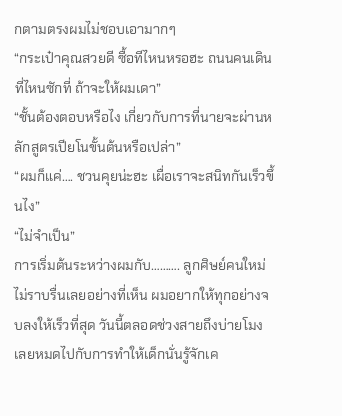กตามตรงผมไม่ชอบเอามากๆ
“กระเป๋าคุณสวยดี ซื้อทีไหนหรอฮะ ถนนคนเดินที่ไหนซักที่ ถ้าจะให้ผมเดา”
“ชั้นต้องตอบหรือไง เกี่ยวกับการที่นายจะผ่านหลักสูตรเปียโนขั้นต้นหรือเปล่า”
“ผมก็แค่…. ชวนคุยน่ะฮะ เผื่อเราจะสนิทกันเร็วขึ้นไง”
“ไม่จำเป็น”
การเริ่มต้นระหว่างผมกับ………. ลูกศิษย์คนใหม่ไม่ราบรื่นเลยอย่างที่เห็น ผมอยากให้ทุกอย่างจบลงให้เร็วที่สุด วันนี้ตลอดช่วงสายถึงบ่ายโมงเลยหมดไปกับการทำให้เด็กนั่นรู้จักเค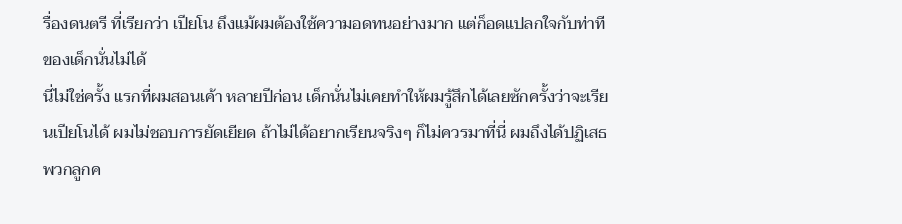รื่องดนตรี ที่เรียกว่า เปียโน ถึงแม้ผมต้องใช้ความอดทนอย่างมาก แต่ก็อดแปลกใจกับท่าทีของเด็กนั่นไม่ได้
นี่ไม่ใช่ครั้ง แรกที่ผมสอนเค้า หลายปีก่อน เด็กนั่นไม่เคยทำให้ผมรู้สึกได้เลยซักครั้งว่าจะเรียนเปียโนได้ ผมไม่ชอบการยัดเยียด ถ้าไม่ได้อยากเรียนจริงๆ ก็ไม่ควรมาที่นี่ ผมถึงได้ปฏิเสธพวกลูกค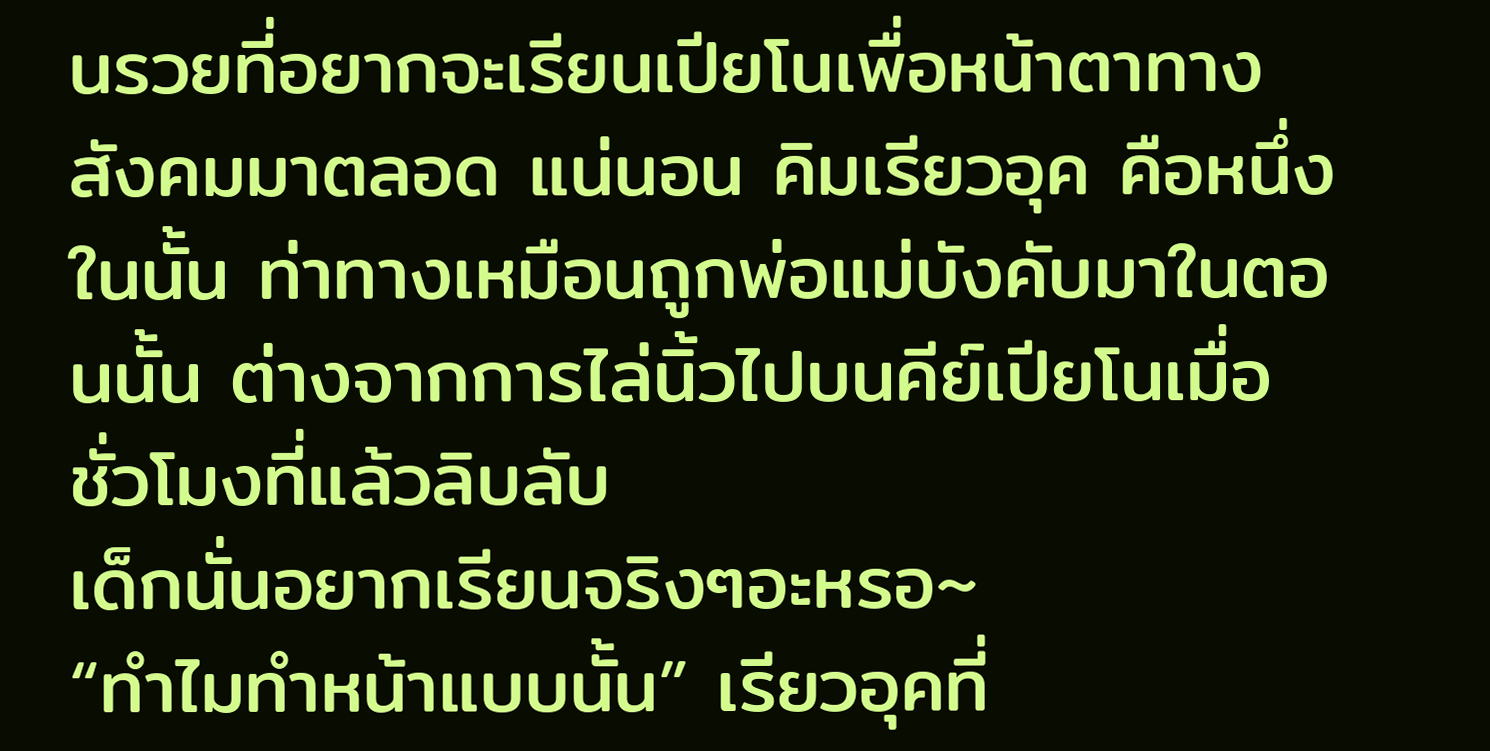นรวยที่อยากจะเรียนเปียโนเพื่อหน้าตาทางสังคมมาตลอด แน่นอน คิมเรียวอุค คือหนึ่งในนั้น ท่าทางเหมือนถูกพ่อแม่บังคับมาในตอนนั้น ต่างจากการไล่นิ้วไปบนคีย์เปียโนเมื่อชั่วโมงที่แล้วลิบลับ
เด็กนั่นอยากเรียนจริงๆอะหรอ~
“ทำไมทำหน้าแบบนั้น” เรียวอุคที่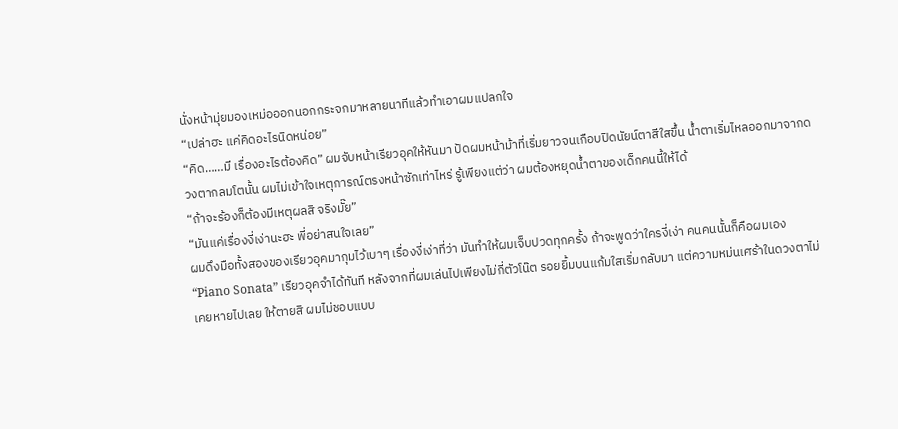นั่งหน้ามุ่ยมองเหม่อออกนอกกระจกมาหลายนาทีแล้วทำเอาผมแปลกใจ
“เปล่าฮะ แค่คิดอะไรนิดหน่อย”
“คิด……มี เรื่องอะไรต้องคิด” ผมจับหน้าเรียวอุคให้หันมา ปัดผมหน้าม้าที่เริ่มยาวจนเกือบปิดนัยน์ตาสีใสขึ้น น้ำตาเริ่มไหลออกมาจากดวงตากลมโตนั้น ผมไม่เข้าใจเหตุการณ์ตรงหน้าซักเท่าไหร่ รู้เพียงแต่ว่า ผมต้องหยุดน้ำตาของเด็กคนนี้ให้ได้
“ถ้าจะร้องก็ต้องมีเหตุผลสิ จริงมั๊ย”
“มันแค่เรื่องงี่เง่านะฮะ พี่อย่าสนใจเลย”
ผมดึงมือทั้งสองของเรียวอุคมากุมไว้เบาๆ เรื่องงี่เง่าที่ว่า มันทำให้ผมเจ็บปวดทุกครั้ง ถ้าจะพูดว่าใครงี่เง่า คนคนนั้นก็คือผมเอง
“Piano Sonata” เรียวอุคจำได้ทันที หลังจากที่ผมเล่นไปเพียงไม่กี่ตัวโน๊ต รอยยิ้มบนแก้มใสเริ่มกลับมา แต่ความหม่นเศร้าในดวงตาไม่เคยหายไปเลย ให้ตายสิ ผมไม่ชอบแบบ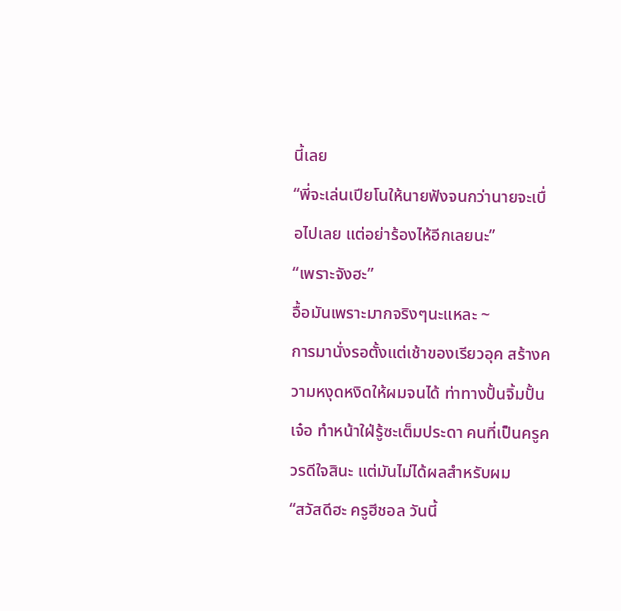นี้เลย
“พี่จะเล่นเปียโนให้นายฟังจนกว่านายจะเบื่อไปเลย แต่อย่าร้องไห้อีกเลยนะ”
“เพราะจังฮะ”
อื้อมันเพราะมากจริงๆนะแหละ ~
การมานั่งรอตั้งแต่เช้าของเรียวอุค สร้างความหงุดหงิดให้ผมจนได้ ท่าทางปั้นจิ้มปั้นเจ๋อ ทำหน้าใฝ่รู้ซะเต็มประดา คนที่เป็นครูควรดีใจสินะ แต่มันไม่ได้ผลสำหรับผม
“สวัสดีฮะ ครูฮีชอล วันนี้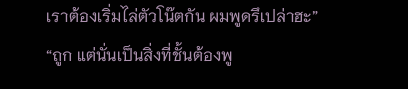เราต้องเริ่มไล่ตัวโน๊ตกัน ผมพูดรึเปล่าฮะ”
“ถูก แต่นั่นเป็นสิ่งที่ชั้นต้องพู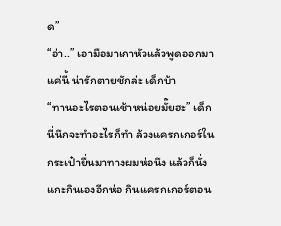ด”
“อ่า..” เอามือมาเกาหัวแล้วพูดออกมาแค่นี้ น่ารักตายชักล่ะ เด็กบ้า
“ทานอะไรตอนเช้าหน่อยมั๊ยฮะ” เด็กนี่นึกจะทำอะไรก็ทำ ล้วงแครกเกอร์ในกระเป๋ายื่นมาทางผมห่อนึง แล้วก็นั่งแกะกินเองอีกห่อ กินแครกเกอร์ตอน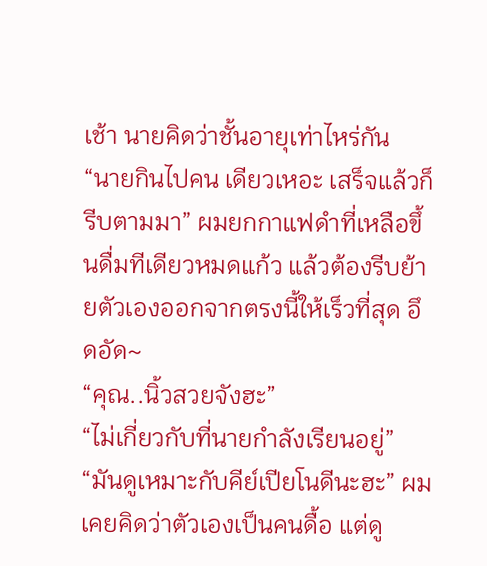เช้า นายคิดว่าชั้นอายุเท่าไหร่กัน
“นายกินไปคน เดียวเหอะ เสร็จแล้วก็รีบตามมา” ผมยกกาแฟดำที่เหลือขึ้นดื่มทีเดียวหมดแก้ว แล้วต้องรีบย้ายตัวเองออกจากตรงนี้ให้เร็วที่สุด อึดอัด~
“คุณ..นิ้วสวยจังฮะ”
“ไม่เกี่ยวกับที่นายกำลังเรียนอยู่”
“มันดูเหมาะกับคีย์เปียโนดีนะฮะ” ผมเคยคิดว่าตัวเองเป็นคนดื้อ แต่ดู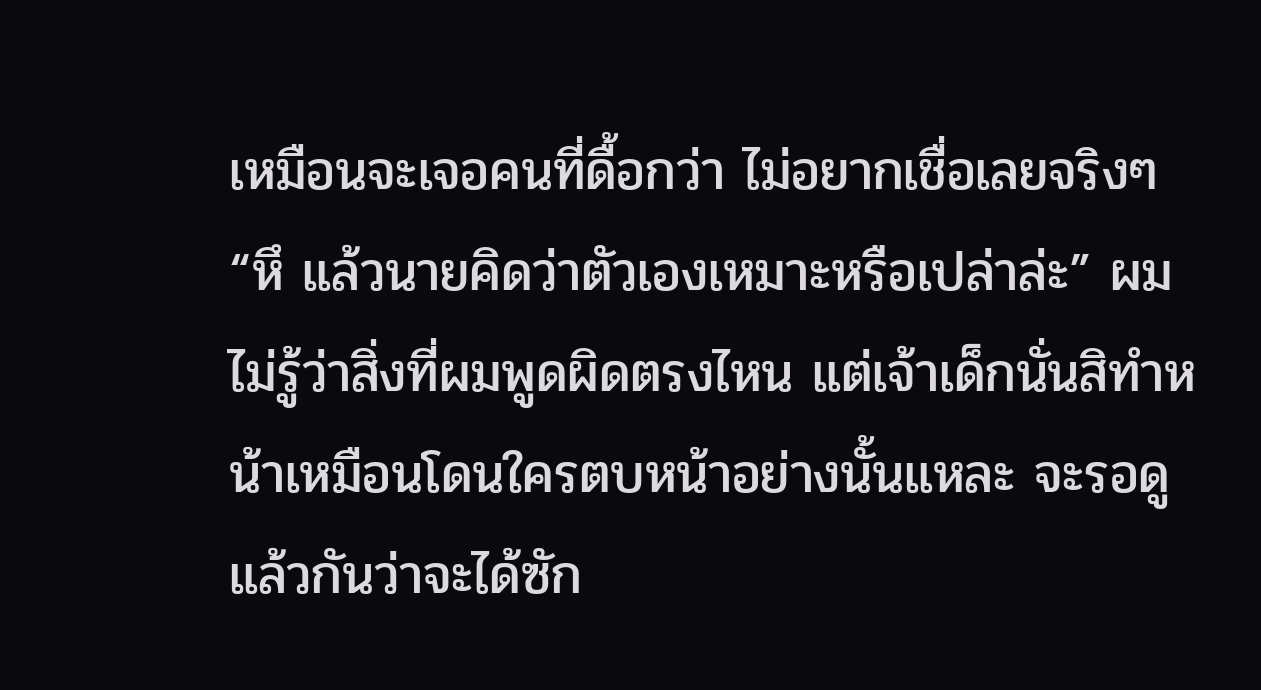เหมือนจะเจอคนที่ดื้อกว่า ไม่อยากเชื่อเลยจริงๆ
“หึ แล้วนายคิดว่าตัวเองเหมาะหรือเปล่าล่ะ” ผมไม่รู้ว่าสิ่งที่ผมพูดผิดตรงไหน แต่เจ้าเด็กนั่นสิทำหน้าเหมือนโดนใครตบหน้าอย่างนั้นแหละ จะรอดูแล้วกันว่าจะได้ซัก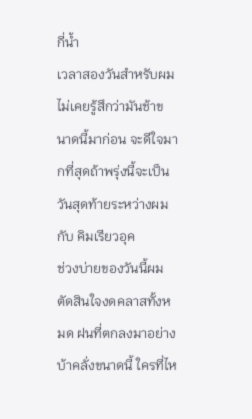กี่น้ำ
เวลาสองวันสำหรับผม ไม่เคยรู้สึกว่ามันช้าขนาดนี้มาก่อน จะดีใจมากที่สุดถ้าพรุ่งนี้จะเป็นวันสุดท้ายระหว่างผมกับ คิมเรียวอุค
ช่วงบ่ายของวันนี้ผมตัดสินใจงดคลาสทั้งหมด ฝนที่ตกลงมาอย่างบ้าคลั่งขนาดนี้ ใครที่ไห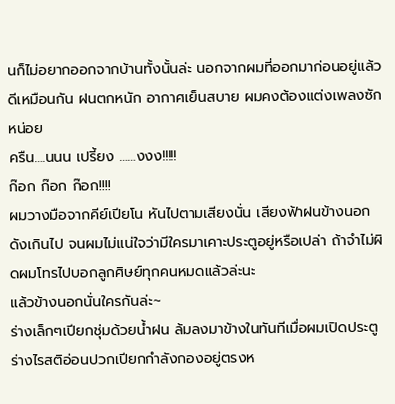นก็ไม่อยากออกจากบ้านทั้งนั้นล่ะ นอกจากผมที่ออกมาก่อนอยู่แล้ว ดีเหมือนกัน ฝนตกหนัก อากาศเย็นสบาย ผมคงต้องแต่งเพลงซักหน่อย
ครืน….นนน เปรี้ยง ……งงง!!!!!
ก๊อก ก๊อก ก๊อก!!!!
ผมวางมือจากคีย์เปียโน หันไปตามเสียงนั่น เสียงฟ้าฝนข้างนอกดังเกินไป จนผมไม่แน่ใจว่ามีใครมาเคาะประตูอยู่หรือเปล่า ถ้าจำไม่ผิดผมโทรไปบอกลูกศิษย์ทุกคนหมดแล้วล่ะนะ
แล้วข้างนอกนั่นใครกันล่ะ~
ร่างเล็กๆเปียกชุ่มด้วยน้ำฝน ล้มลงมาข้างในทันทีเมื่อผมเปิดประตู ร่างไรสติอ่อนปวกเปียกกำลังกองอยู่ตรงห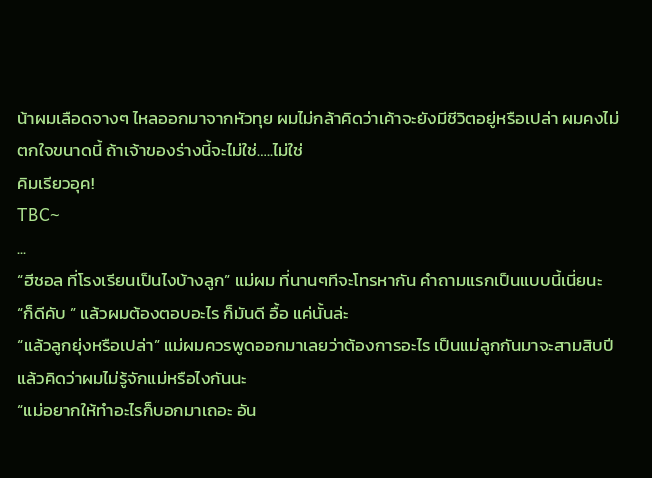น้าผมเลือดจางๆ ไหลออกมาจากหัวทุย ผมไม่กล้าคิดว่าเค้าจะยังมีชีวิตอยู่หรือเปล่า ผมคงไม่ตกใจขนาดนี้ ถ้าเจ้าของร่างนี้จะไม่ใช่…..ไม่ใช่
คิมเรียวอุค!
TBC~
...
“ฮีชอล ที่โรงเรียนเป็นไงบ้างลูก” แม่ผม ที่นานๆทีจะโทรหากัน คำถามแรกเป็นแบบนี้เนี่ยนะ
“ก็ดีคับ ” แล้วผมต้องตอบอะไร ก็มันดี อื้อ แค่นั้นล่ะ
“แล้วลูกยุ่งหรือเปล่า” แม่ผมควรพูดออกมาเลยว่าต้องการอะไร เป็นแม่ลูกกันมาจะสามสิบปีแล้วคิดว่าผมไม่รู้จักแม่หรือไงกันนะ
“แม่อยากให้ทำอะไรก็บอกมาเถอะ อัน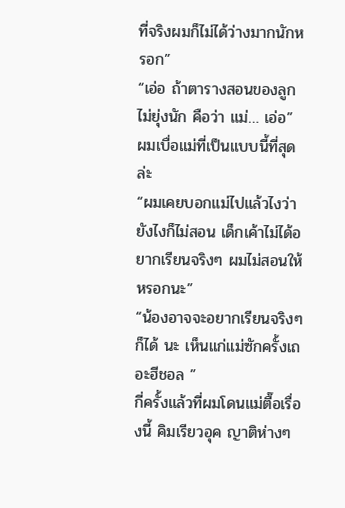ที่จริงผมก็ไม่ได้ว่างมากนักหรอก”
“เอ่อ ถ้าตารางสอนของลูกไม่ยุ่งนัก คือว่า แม่… เอ่อ” ผมเบื่อแม่ที่เป็นแบบนี้ที่สุดล่ะ
“ผมเคยบอกแม่ไปแล้วไงว่า ยังไงก็ไม่สอน เด็กเค้าไม่ได้อยากเรียนจริงๆ ผมไม่สอนให้หรอกนะ”
“น้องอาจจะอยากเรียนจริงๆก็ได้ นะ เห็นแก่แม่ซักครั้งเถอะฮีชอล ”
กี่ครั้งแล้วที่ผมโดนแม่ตื๊อเรื่องนี้ คิมเรียวอุค ญาติห่างๆ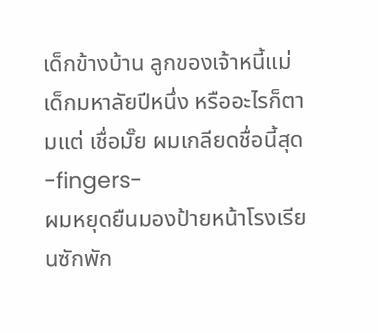เด็กข้างบ้าน ลูกของเจ้าหนี้แม่ เด็กมหาลัยปีหนึ่ง หรืออะไรก็ตามแต่ เชื่อมั๊ย ผมเกลียดชื่อนี้สุด
-fingers-
ผมหยุดยืนมองป้ายหน้าโรงเรียนซักพัก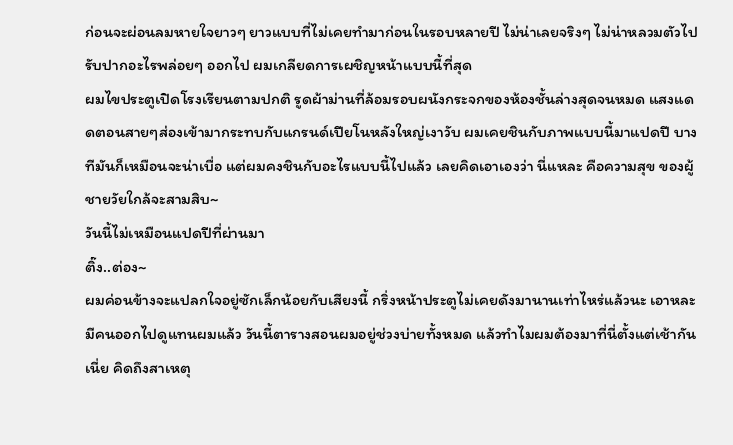ก่อนจะผ่อนลมหายใจยาวๆ ยาวแบบที่ไม่เคยทำมาก่อนในรอบหลายปี ไม่น่าเลยจริงๆ ไม่น่าหลวมตัวไปรับปากอะไรพล่อยๆ ออกไป ผมเกลียดการเผชิญหน้าแบบนี้ที่สุด
ผมไขประตูเปิดโรงเรียนตามปกติ รูดผ้าม่านที่ล้อมรอบผนังกระจกของห้องชั้นล่างสุดจนหมด แสงแดดตอนสายๆส่องเข้ามากระทบกับแกรนด์เปียโนหลังใหญ่เงาวับ ผมเคยชินกับภาพแบบนี้มาแปดปี บางทีมันก็เหมือนจะน่าเบื่อ แต่ผมคงชินกับอะไรแบบนี้ไปแล้ว เลยคิดเอาเองว่า นี่แหละ คือความสุข ของผู้ชายวัยใกล้จะสามสิบ~
วันนี้ไม่เหมือนแปดปีที่ผ่านมา
ติ๊ง..ต่อง~
ผมค่อนข้างจะแปลกใจอยู่ซักเล็กน้อยกับเสียงนี้ กริ่งหน้าประตูไม่เคยดังมานานเท่าไหร่แล้วนะ เอาหละมีคนออกไปดูแทนผมแล้ว วันนี้ตารางสอนผมอยู่ช่วงบ่ายทั้งหมด แล้วทำไมผมต้องมาที่นี่ตั้งแต่เช้ากันเนี่ย คิดถึงสาเหตุ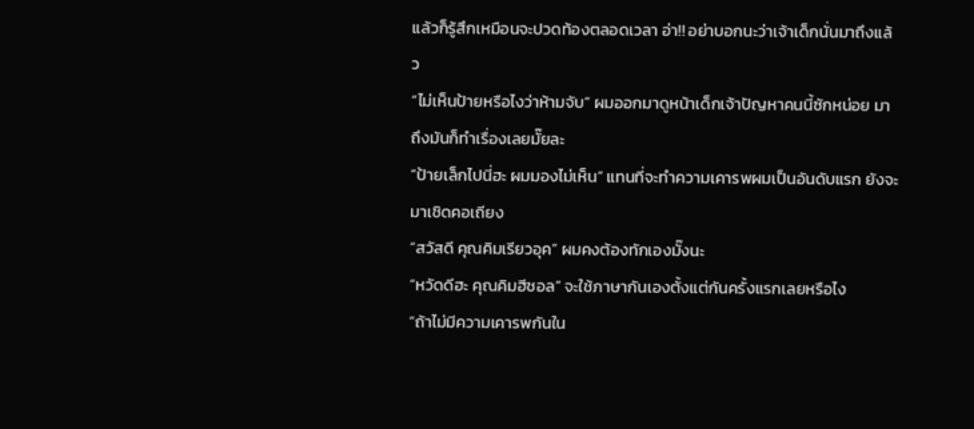แล้วก็รู้สึกเหมือนจะปวดท้องตลอดเวลา อ่า!! อย่าบอกนะว่าเจ้าเด็กนั่นมาถึงแล้ว
“ไม่เห็นป้ายหรือไงว่าห้ามจับ” ผมออกมาดูหน้าเด็กเจ้าปัญหาคนนี้ซักหน่อย มาถึงมันก็ทำเรื่องเลยมั๊ยละ
“ป้ายเล็กไปนี่ฮะ ผมมองไม่เห็น” แทนที่จะทำความเคารพผมเป็นอันดับแรก ยังจะมาเชิดคอเถียง
“สวัสดี คุณคิมเรียวอุค” ผมคงต้องทักเองมั๊งนะ
“หวัดดีฮะ คุณคิมฮีชอล” จะใช้ภาษากันเองตั้งแต่กันครั้งแรกเลยหรือไง
“ถ้าไม่มีความเคารพกันใน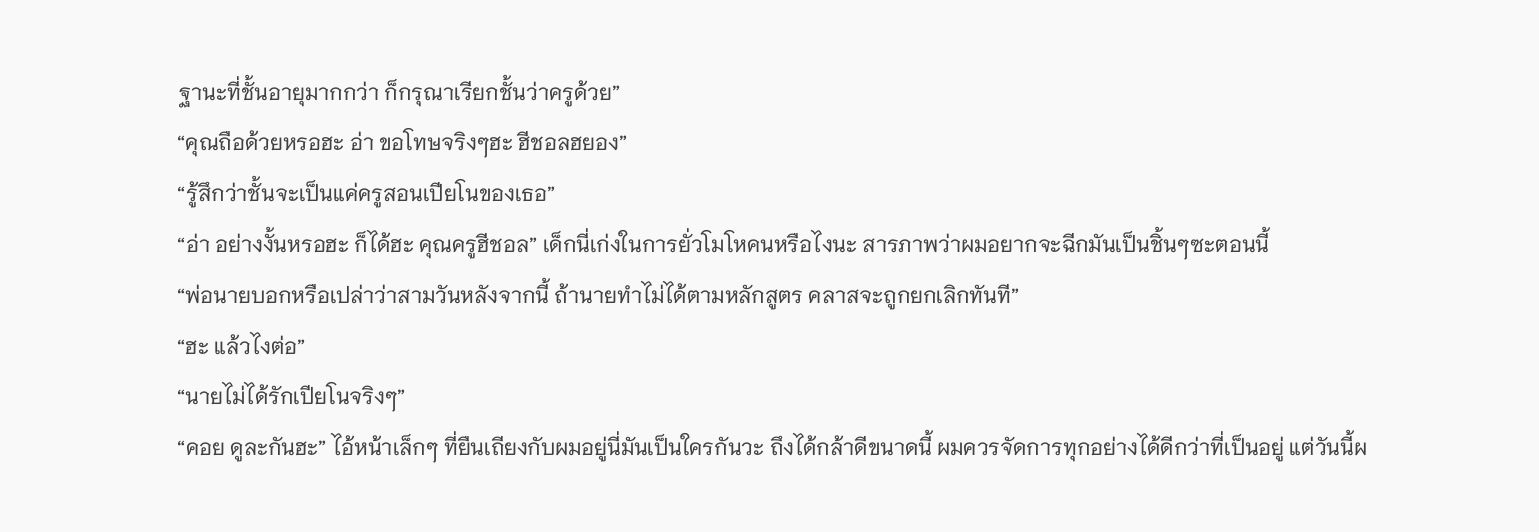ฐานะที่ชั้นอายุมากกว่า ก็กรุณาเรียกชั้นว่าครูด้วย”
“คุณถือด้วยหรอฮะ อ่า ขอโทษจริงๆฮะ ฮีชอลฮยอง”
“รู้สึกว่าชั้นจะเป็นแค่ครูสอนเปียโนของเธอ”
“อ่า อย่างงั้นหรอฮะ ก็ได้ฮะ คุณครูฮีชอล” เด็กนี่เก่งในการยั่วโมโหคนหรือไงนะ สารภาพว่าผมอยากจะฉีกมันเป็นชิ้นๆซะตอนนี้
“พ่อนายบอกหรือเปล่าว่าสามวันหลังจากนี้ ถ้านายทำไม่ได้ตามหลักสูตร คลาสจะถูกยกเลิกทันที”
“ฮะ แล้วไงต่อ”
“นายไม่ได้รักเปียโนจริงๆ”
“คอย ดูละกันฮะ” ไอ้หน้าเล็กๆ ที่ยืนเถียงกับผมอยู่นี่มันเป็นใครกันวะ ถึงได้กล้าดีขนาดนี้ ผมควรจัดการทุกอย่างได้ดีกว่าที่เป็นอยู่ แต่วันนี้ผ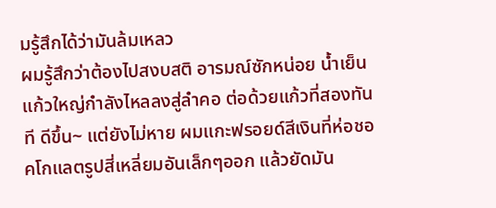มรู้สึกได้ว่ามันล้มเหลว
ผมรู้สึกว่าต้องไปสงบสติ อารมณ์ซักหน่อย น้ำเย็นแก้วใหญ่กำลังไหลลงสู่ลำคอ ต่อด้วยแก้วที่สองทันที ดีขึ้น~ แต่ยังไม่หาย ผมแกะฟรอยด์สีเงินที่ห่อชอคโกแลตรูปสี่เหลี่ยมอันเล็กๆออก แล้วยัดมัน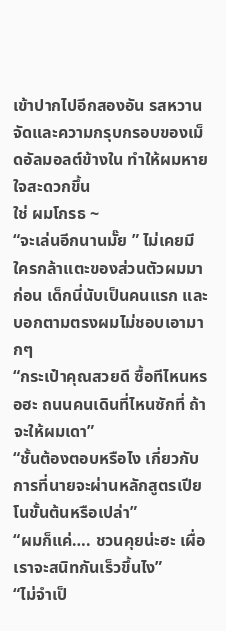เข้าปากไปอีกสองอัน รสหวานจัดและความกรุบกรอบของเม็ดอัลมอลต์ข้างใน ทำให้ผมหายใจสะดวกขึ้น
ใช่ ผมโกรธ ~
“จะเล่นอีกนานมั๊ย ” ไม่เคยมีใครกล้าแตะของส่วนตัวผมมาก่อน เด็กนี่นับเป็นคนแรก และบอกตามตรงผมไม่ชอบเอามากๆ
“กระเป๋าคุณสวยดี ซื้อทีไหนหรอฮะ ถนนคนเดินที่ไหนซักที่ ถ้าจะให้ผมเดา”
“ชั้นต้องตอบหรือไง เกี่ยวกับการที่นายจะผ่านหลักสูตรเปียโนขั้นต้นหรือเปล่า”
“ผมก็แค่…. ชวนคุยน่ะฮะ เผื่อเราจะสนิทกันเร็วขึ้นไง”
“ไม่จำเป็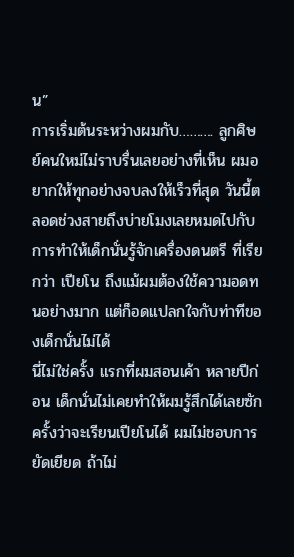น”
การเริ่มต้นระหว่างผมกับ………. ลูกศิษย์คนใหม่ไม่ราบรื่นเลยอย่างที่เห็น ผมอยากให้ทุกอย่างจบลงให้เร็วที่สุด วันนี้ตลอดช่วงสายถึงบ่ายโมงเลยหมดไปกับการทำให้เด็กนั่นรู้จักเครื่องดนตรี ที่เรียกว่า เปียโน ถึงแม้ผมต้องใช้ความอดทนอย่างมาก แต่ก็อดแปลกใจกับท่าทีของเด็กนั่นไม่ได้
นี่ไม่ใช่ครั้ง แรกที่ผมสอนเค้า หลายปีก่อน เด็กนั่นไม่เคยทำให้ผมรู้สึกได้เลยซักครั้งว่าจะเรียนเปียโนได้ ผมไม่ชอบการยัดเยียด ถ้าไม่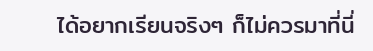ได้อยากเรียนจริงๆ ก็ไม่ควรมาที่นี่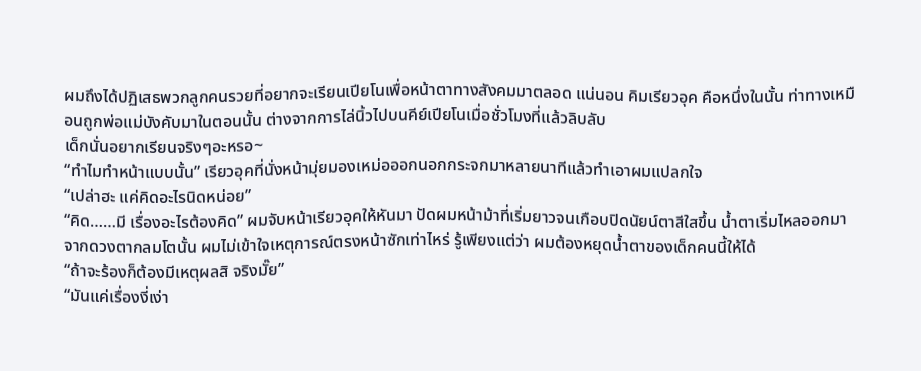ผมถึงได้ปฏิเสธพวกลูกคนรวยที่อยากจะเรียนเปียโนเพื่อหน้าตาทางสังคมมาตลอด แน่นอน คิมเรียวอุค คือหนึ่งในนั้น ท่าทางเหมือนถูกพ่อแม่บังคับมาในตอนนั้น ต่างจากการไล่นิ้วไปบนคีย์เปียโนเมื่อชั่วโมงที่แล้วลิบลับ
เด็กนั่นอยากเรียนจริงๆอะหรอ~
“ทำไมทำหน้าแบบนั้น” เรียวอุคที่นั่งหน้ามุ่ยมองเหม่อออกนอกกระจกมาหลายนาทีแล้วทำเอาผมแปลกใจ
“เปล่าฮะ แค่คิดอะไรนิดหน่อย”
“คิด……มี เรื่องอะไรต้องคิด” ผมจับหน้าเรียวอุคให้หันมา ปัดผมหน้าม้าที่เริ่มยาวจนเกือบปิดนัยน์ตาสีใสขึ้น น้ำตาเริ่มไหลออกมาจากดวงตากลมโตนั้น ผมไม่เข้าใจเหตุการณ์ตรงหน้าซักเท่าไหร่ รู้เพียงแต่ว่า ผมต้องหยุดน้ำตาของเด็กคนนี้ให้ได้
“ถ้าจะร้องก็ต้องมีเหตุผลสิ จริงมั๊ย”
“มันแค่เรื่องงี่เง่า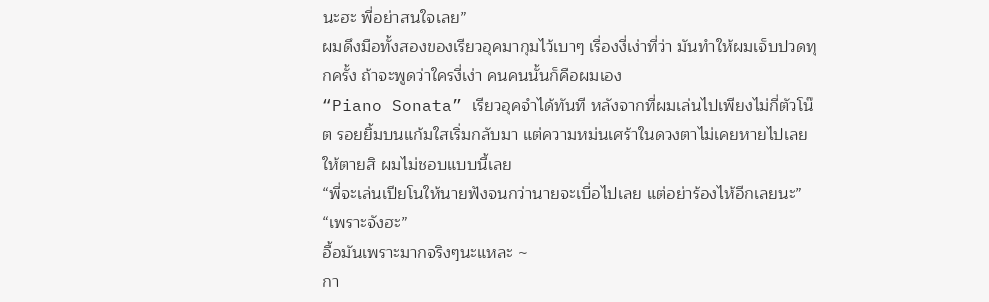นะฮะ พี่อย่าสนใจเลย”
ผมดึงมือทั้งสองของเรียวอุคมากุมไว้เบาๆ เรื่องงี่เง่าที่ว่า มันทำให้ผมเจ็บปวดทุกครั้ง ถ้าจะพูดว่าใครงี่เง่า คนคนนั้นก็คือผมเอง
“Piano Sonata” เรียวอุคจำได้ทันที หลังจากที่ผมเล่นไปเพียงไม่กี่ตัวโน๊ต รอยยิ้มบนแก้มใสเริ่มกลับมา แต่ความหม่นเศร้าในดวงตาไม่เคยหายไปเลย ให้ตายสิ ผมไม่ชอบแบบนี้เลย
“พี่จะเล่นเปียโนให้นายฟังจนกว่านายจะเบื่อไปเลย แต่อย่าร้องไห้อีกเลยนะ”
“เพราะจังฮะ”
อื้อมันเพราะมากจริงๆนะแหละ ~
กา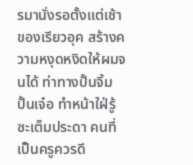รมานั่งรอตั้งแต่เช้าของเรียวอุค สร้างความหงุดหงิดให้ผมจนได้ ท่าทางปั้นจิ้มปั้นเจ๋อ ทำหน้าใฝ่รู้ซะเต็มประดา คนที่เป็นครูควรดี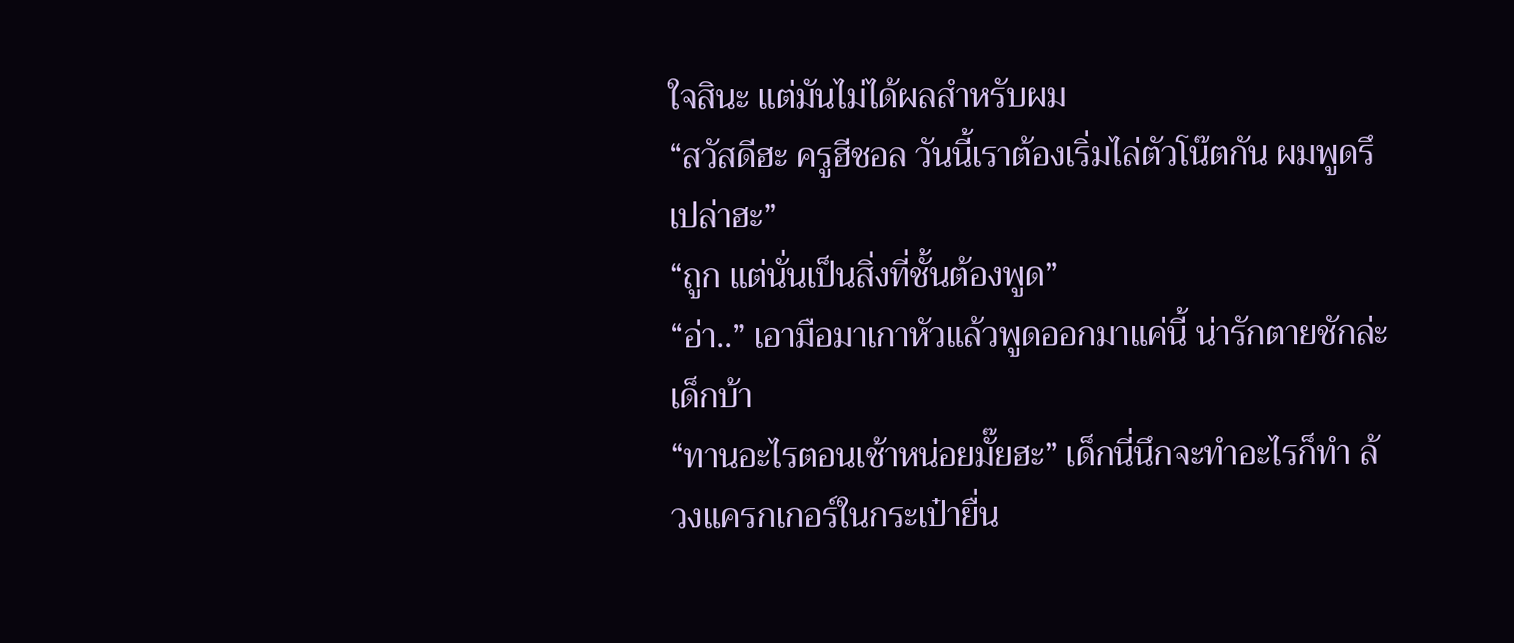ใจสินะ แต่มันไม่ได้ผลสำหรับผม
“สวัสดีฮะ ครูฮีชอล วันนี้เราต้องเริ่มไล่ตัวโน๊ตกัน ผมพูดรึเปล่าฮะ”
“ถูก แต่นั่นเป็นสิ่งที่ชั้นต้องพูด”
“อ่า..” เอามือมาเกาหัวแล้วพูดออกมาแค่นี้ น่ารักตายชักล่ะ เด็กบ้า
“ทานอะไรตอนเช้าหน่อยมั๊ยฮะ” เด็กนี่นึกจะทำอะไรก็ทำ ล้วงแครกเกอร์ในกระเป๋ายื่น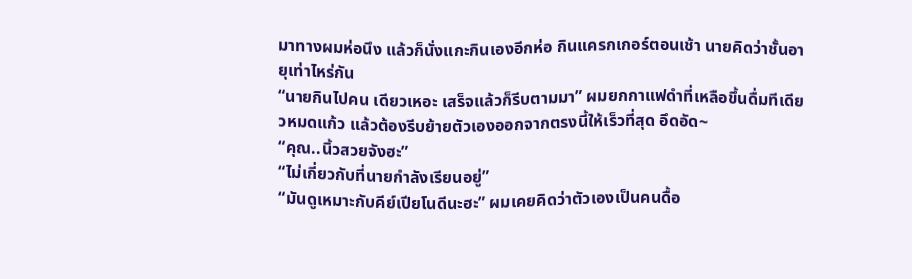มาทางผมห่อนึง แล้วก็นั่งแกะกินเองอีกห่อ กินแครกเกอร์ตอนเช้า นายคิดว่าชั้นอายุเท่าไหร่กัน
“นายกินไปคน เดียวเหอะ เสร็จแล้วก็รีบตามมา” ผมยกกาแฟดำที่เหลือขึ้นดื่มทีเดียวหมดแก้ว แล้วต้องรีบย้ายตัวเองออกจากตรงนี้ให้เร็วที่สุด อึดอัด~
“คุณ..นิ้วสวยจังฮะ”
“ไม่เกี่ยวกับที่นายกำลังเรียนอยู่”
“มันดูเหมาะกับคีย์เปียโนดีนะฮะ” ผมเคยคิดว่าตัวเองเป็นคนดื้อ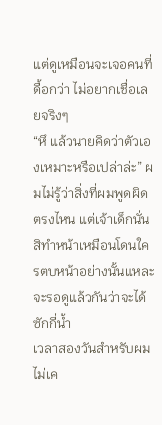แต่ดูเหมือนจะเจอคนที่ดื้อกว่า ไม่อยากเชื่อเลยจริงๆ
“หึ แล้วนายคิดว่าตัวเองเหมาะหรือเปล่าล่ะ” ผมไม่รู้ว่าสิ่งที่ผมพูดผิดตรงไหน แต่เจ้าเด็กนั่นสิทำหน้าเหมือนโดนใครตบหน้าอย่างนั้นแหละ จะรอดูแล้วกันว่าจะได้ซักกี่น้ำ
เวลาสองวันสำหรับผม ไม่เค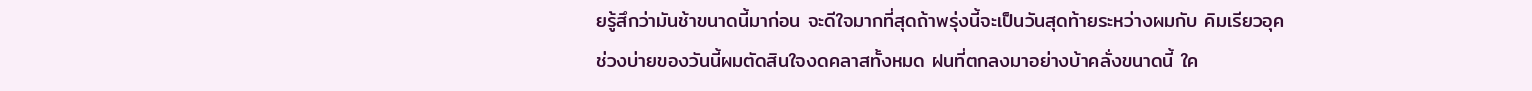ยรู้สึกว่ามันช้าขนาดนี้มาก่อน จะดีใจมากที่สุดถ้าพรุ่งนี้จะเป็นวันสุดท้ายระหว่างผมกับ คิมเรียวอุค
ช่วงบ่ายของวันนี้ผมตัดสินใจงดคลาสทั้งหมด ฝนที่ตกลงมาอย่างบ้าคลั่งขนาดนี้ ใค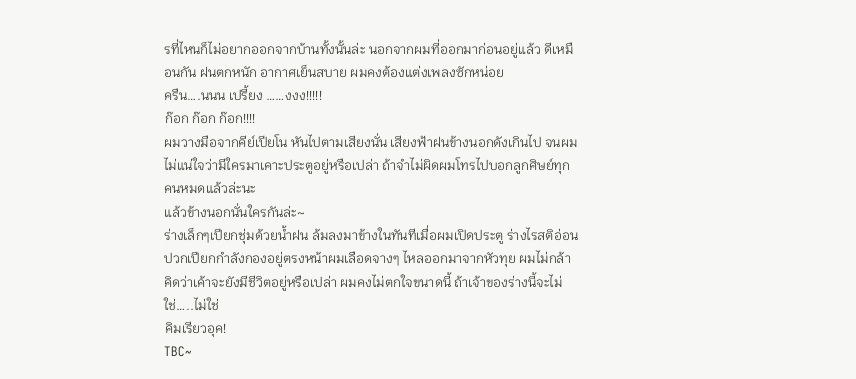รที่ไหนก็ไม่อยากออกจากบ้านทั้งนั้นล่ะ นอกจากผมที่ออกมาก่อนอยู่แล้ว ดีเหมือนกัน ฝนตกหนัก อากาศเย็นสบาย ผมคงต้องแต่งเพลงซักหน่อย
ครืน….นนน เปรี้ยง ……งงง!!!!!
ก๊อก ก๊อก ก๊อก!!!!
ผมวางมือจากคีย์เปียโน หันไปตามเสียงนั่น เสียงฟ้าฝนข้างนอกดังเกินไป จนผมไม่แน่ใจว่ามีใครมาเคาะประตูอยู่หรือเปล่า ถ้าจำไม่ผิดผมโทรไปบอกลูกศิษย์ทุกคนหมดแล้วล่ะนะ
แล้วข้างนอกนั่นใครกันล่ะ~
ร่างเล็กๆเปียกชุ่มด้วยน้ำฝน ล้มลงมาข้างในทันทีเมื่อผมเปิดประตู ร่างไรสติอ่อนปวกเปียกกำลังกองอยู่ตรงหน้าผมเลือดจางๆ ไหลออกมาจากหัวทุย ผมไม่กล้าคิดว่าเค้าจะยังมีชีวิตอยู่หรือเปล่า ผมคงไม่ตกใจขนาดนี้ ถ้าเจ้าของร่างนี้จะไม่ใช่…..ไม่ใช่
คิมเรียวอุค!
TBC~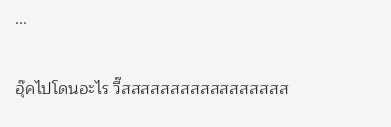...

อุ๊คไปโดนอะไร วี๊สสสสสสสสสสสสสสสสส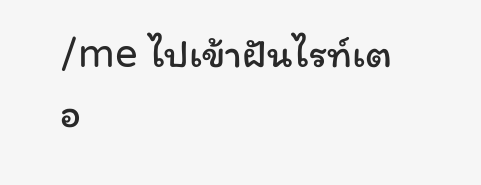/me ไปเข้าฝันไรท์เตอ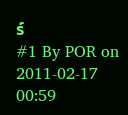ร์
#1 By POR on 2011-02-17 00:59